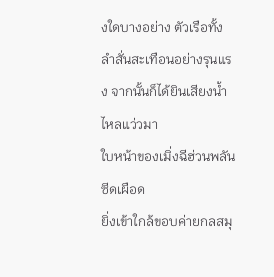งใดบางอย่าง ตัวเรือทั้งลำสั่นสะเทือนอย่างรุนแรง จากนั้นก็ได้ยินเสียงน้ำไหลแว่วมา
ใบหน้าของเมิ่งฉีฮ่วนพลันซีดเผือด
ยิ่งเข้าใกล้ขอบค่ายกลสมุ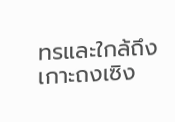ทรและใกล้ถึงเกาะถงเซิง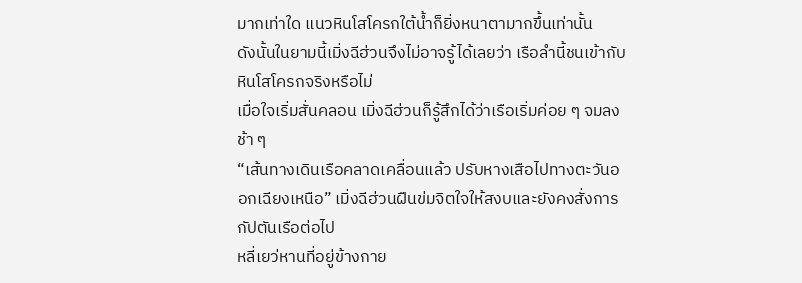มากเท่าใด แนวหินโสโครกใต้น้ำก็ยิ่งหนาตามากขึ้นเท่านั้น
ดังนั้นในยามนี้เมิ่งฉีฮ่วนจึงไม่อาจรู้ได้เลยว่า เรือลำนี้ชนเข้ากับหินโสโครกจริงหรือไม่
เมื่อใจเริ่มสั่นคลอน เมิ่งฉีฮ่วนก็รู้สึกได้ว่าเรือเริ่มค่อย ๆ จมลงช้า ๆ
“เส้นทางเดินเรือคลาดเคลื่อนแล้ว ปรับหางเสือไปทางตะวันออกเฉียงเหนือ” เมิ่งฉีฮ่วนฝืนข่มจิตใจให้สงบและยังคงสั่งการกัปตันเรือต่อไป
หลี่เยว่หานที่อยู่ข้างกาย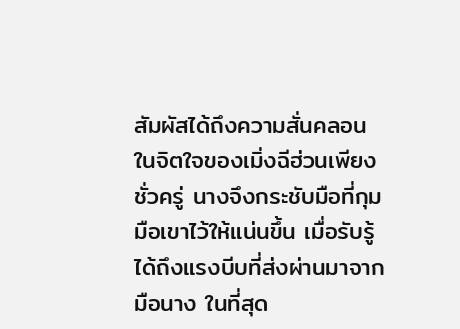สัมผัสได้ถึงความสั่นคลอนในจิตใจของเมิ่งฉีฮ่วนเพียงชั่วครู่ นางจึงกระชับมือที่กุมมือเขาไว้ให้แน่นขึ้น เมื่อรับรู้ได้ถึงแรงบีบที่ส่งผ่านมาจากมือนาง ในที่สุด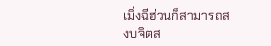เมิ่งฉีฮ่วนก็สามารถสงบจิตส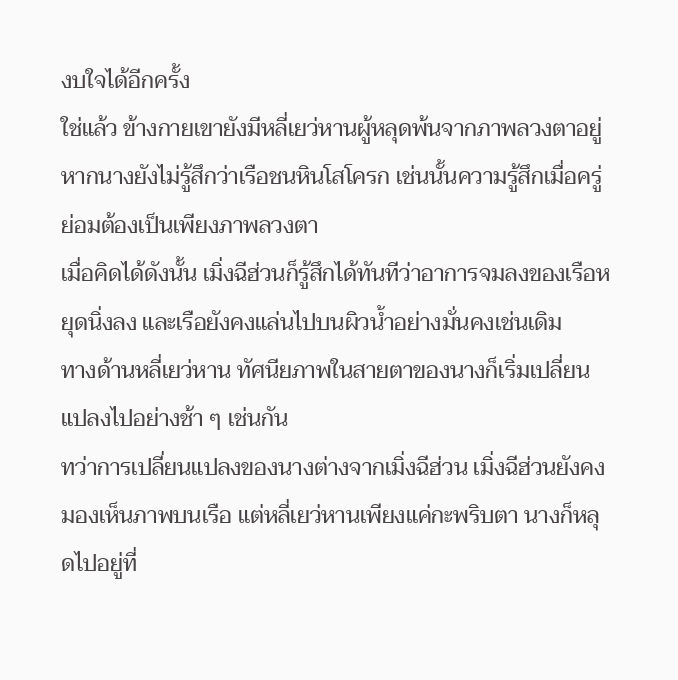งบใจได้อีกครั้ง
ใช่แล้ว ข้างกายเขายังมีหลี่เยว่หานผู้หลุดพ้นจากภาพลวงตาอยู่ หากนางยังไม่รู้สึกว่าเรือชนหินโสโครก เช่นนั้นความรู้สึกเมื่อครู่ย่อมต้องเป็นเพียงภาพลวงตา
เมื่อคิดได้ดังนั้น เมิ่งฉีฮ่วนก็รู้สึกได้ทันทีว่าอาการจมลงของเรือหยุดนิ่งลง และเรือยังคงแล่นไปบนผิวน้ำอย่างมั่นคงเช่นเดิม
ทางด้านหลี่เยว่หาน ทัศนียภาพในสายตาของนางก็เริ่มเปลี่ยนแปลงไปอย่างช้า ๆ เช่นกัน
ทว่าการเปลี่ยนแปลงของนางต่างจากเมิ่งฉีฮ่วน เมิ่งฉีฮ่วนยังคงมองเห็นภาพบนเรือ แต่หลี่เยว่หานเพียงแค่กะพริบตา นางก็หลุดไปอยู่ที่